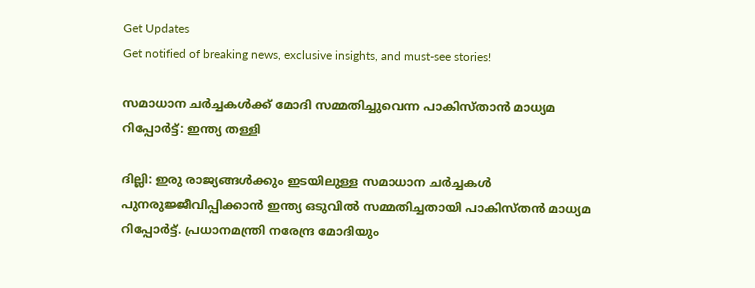Get Updates
Get notified of breaking news, exclusive insights, and must-see stories!

സമാധാന ചര്‍ച്ചകള്‍ക്ക് മോദി സമ്മതിച്ചുവെന്ന പാകിസ്താന്‍ മാധ്യമ റിപ്പോര്‍ട്ട്: ഇന്ത്യ തള്ളി

ദില്ലി: ഇരു രാജ്യങ്ങള്‍ക്കും ഇടയിലുള്ള സമാധാന ചര്‍ച്ചകള്‍ പുനരുജ്ജീവിപ്പിക്കാന്‍ ഇന്ത്യ ഒടുവില്‍ സമ്മതിച്ചതായി പാകിസ്തന്‍ മാധ്യമ റിപ്പോര്‍ട്ട്. പ്രധാനമന്ത്രി നരേന്ദ്ര മോദിയും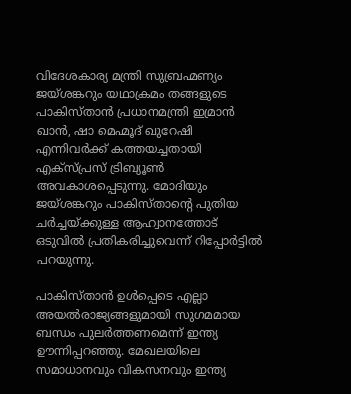വിദേശകാര്യ മന്ത്രി സുബ്രഹ്മണ്യം ജയ്ശങ്കറും യഥാക്രമം തങ്ങളുടെ പാകിസ്താന്‍ പ്രധാനമന്ത്രി ഇമ്രാന്‍ ഖാന്‍, ഷാ മെഹ്മൂദ് ഖുറേഷി എന്നിവര്‍ക്ക് കത്തയച്ചതായി എക്‌സ്പ്രസ് ട്രിബ്യൂണ്‍ അവകാശപ്പെടുന്നു. മോദിയും ജയ്ശങ്കറും പാകിസ്താന്റെ പുതിയ ചര്‍ച്ചയ്ക്കുള്ള ആഹ്വാനത്തോട് ഒടുവില്‍ പ്രതികരിച്ചുവെന്ന് റിപ്പോര്‍ട്ടില്‍ പറയുന്നു.

പാകിസ്താന്‍ ഉള്‍പ്പെടെ എല്ലാ അയല്‍രാജ്യങ്ങളുമായി സുഗമമായ ബന്ധം പുലര്‍ത്തണമെന്ന് ഇന്ത്യ ഊന്നിപ്പറഞ്ഞു. മേഖലയിലെ സമാധാനവും വികസനവും ഇന്ത്യ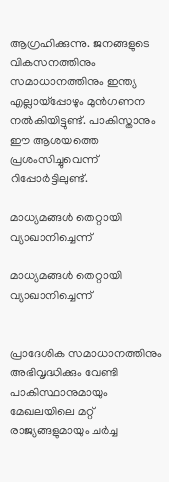ആഗ്രഹിക്കുന്നു. ജനങ്ങളുടെ വികസനത്തിനും സമാധാനത്തിനും ഇന്ത്യ എല്ലായ്‌പ്പോഴും മുന്‍ഗണന നല്‍കിയിട്ടുണ്ട്. പാകിസ്താനും ഈ ആശയത്തെ പ്രശംസിച്ചുവെന്ന് റിപ്പോര്‍ട്ടിലുണ്ട്.

മാധ്യമങ്ങൾ തെറ്റായി വ്യാഖാനിച്ചെന്ന്

മാധ്യമങ്ങൾ തെറ്റായി വ്യാഖാനിച്ചെന്ന്


പ്രാദേശിക സമാധാനത്തിനും അഭിവൃദ്ധിക്കും വേണ്ടി പാകിസ്ഥാനുമായും മേഖലയിലെ മറ്റ് രാജ്യങ്ങളുമായും ചര്‍ച്ച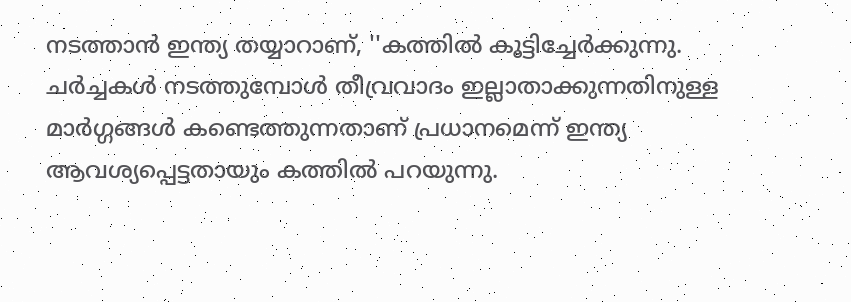നടത്താന്‍ ഇന്ത്യ തയ്യാറാണ്, ''കത്തില്‍ കൂട്ടിച്ചേര്‍ക്കുന്നു. ചര്‍ച്ചകള്‍ നടത്തുമ്പോള്‍ തീവ്രവാദം ഇല്ലാതാക്കുന്നതിനുള്ള മാര്‍ഗ്ഗങ്ങള്‍ കണ്ടെത്തുന്നതാണ് പ്രധാനമെന്ന് ഇന്ത്യ ആവശ്യപ്പെട്ടതായും കത്തില്‍ പറയുന്നു.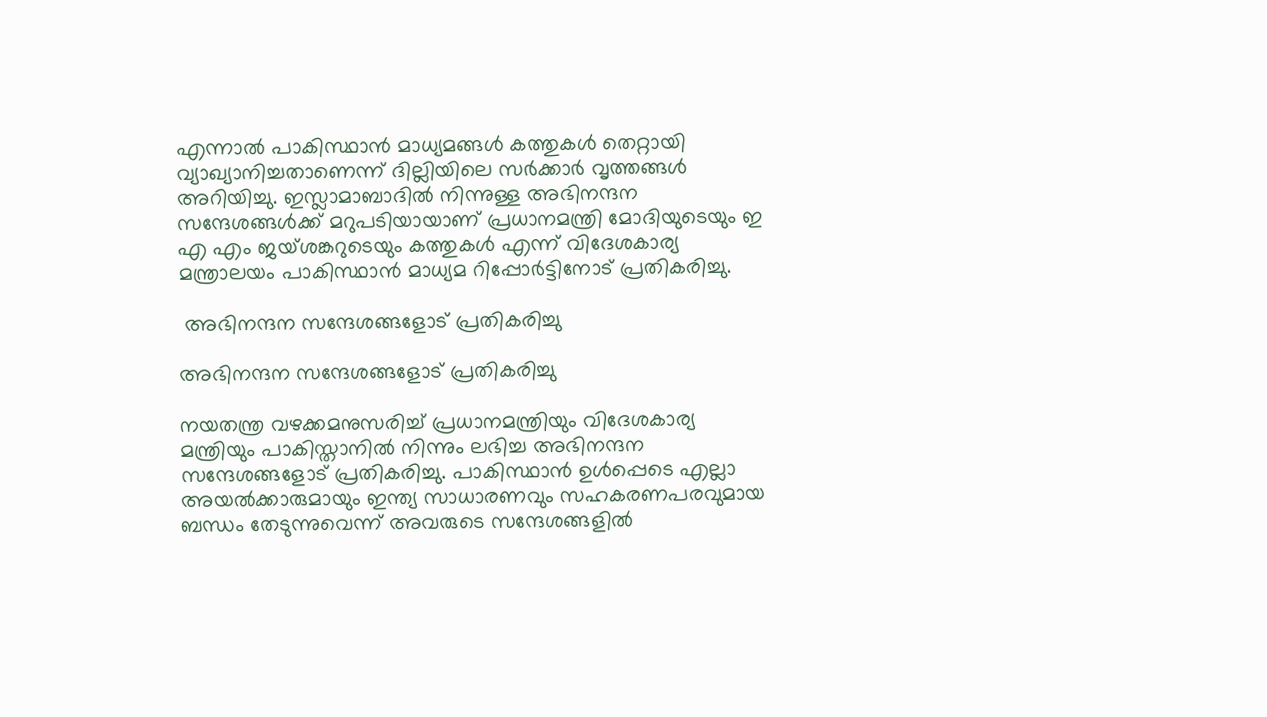എന്നാല്‍ പാകിസ്ഥാന്‍ മാധ്യമങ്ങള്‍ കത്തുകള്‍ തെറ്റായി വ്യാഖ്യാനിച്ചതാണെന്ന് ദില്ലിയിലെ സര്‍ക്കാര്‍ വൃത്തങ്ങള്‍ അറിയിച്ചു. ഇസ്ലാമാബാദില്‍ നിന്നുള്ള അഭിനന്ദന സന്ദേശങ്ങള്‍ക്ക് മറുപടിയായാണ് പ്രധാനമന്ത്രി മോദിയുടെയും ഇ എ എം ജയ്ശങ്കറുടെയും കത്തുകള്‍ എന്ന് വിദേശകാര്യ മന്ത്രാലയം പാകിസ്ഥാന്‍ മാധ്യമ റിപ്പോര്‍ട്ടിനോട് പ്രതികരിച്ചു.

 അഭിനന്ദന സന്ദേശങ്ങളോട് പ്രതികരിച്ചു

അഭിനന്ദന സന്ദേശങ്ങളോട് പ്രതികരിച്ചു

നയതന്ത്ര വഴക്കമനുസരിച്ച് പ്രധാനമന്ത്രിയും വിദേശകാര്യ മന്ത്രിയും പാകിസ്താനില്‍ നിന്നും ലഭിച്ച അഭിനന്ദന സന്ദേശങ്ങളോട് പ്രതികരിച്ചു. പാകിസ്ഥാന്‍ ഉള്‍പ്പെടെ എല്ലാ അയല്‍ക്കാരുമായും ഇന്ത്യ സാധാരണവും സഹകരണപരവുമായ ബന്ധം തേടുന്നുവെന്ന് അവരുടെ സന്ദേശങ്ങളില്‍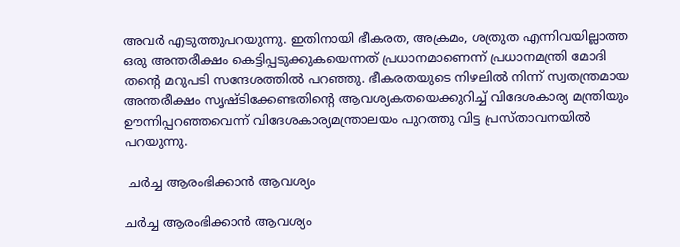അവര്‍ എടുത്തുപറയുന്നു. ഇതിനായി ഭീകരത, അക്രമം, ശത്രുത എന്നിവയില്ലാത്ത ഒരു അന്തരീക്ഷം കെട്ടിപ്പടുക്കുകയെന്നത് പ്രധാനമാണെന്ന് പ്രധാനമന്ത്രി മോദി തന്റെ മറുപടി സന്ദേശത്തില്‍ പറഞ്ഞു. ഭീകരതയുടെ നിഴലില്‍ നിന്ന് സ്വതന്ത്രമായ അന്തരീക്ഷം സൃഷ്ടിക്കേണ്ടതിന്റെ ആവശ്യകതയെക്കുറിച്ച് വിദേശകാര്യ മന്ത്രിയും ഊന്നിപ്പറഞ്ഞവെന്ന് വിദേശകാര്യമന്ത്രാലയം പുറത്തു വിട്ട പ്രസ്താവനയില്‍ പറയുന്നു.

 ചർച്ച ആരംഭിക്കാൻ ആവശ്യം

ചർച്ച ആരംഭിക്കാൻ ആവശ്യം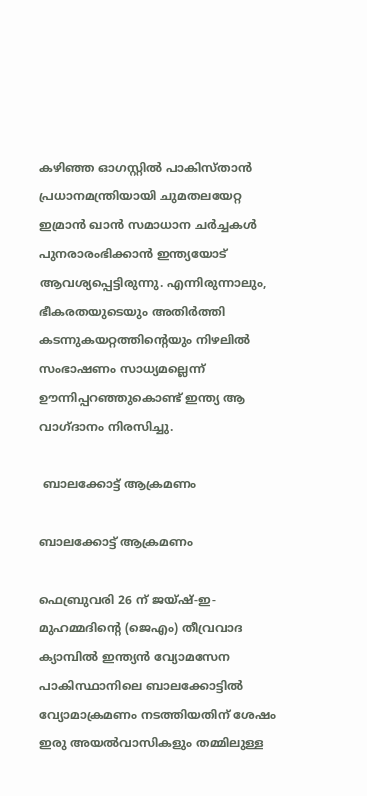കഴിഞ്ഞ ഓഗസ്റ്റില്‍ പാകിസ്താന്‍ പ്രധാനമന്ത്രിയായി ചുമതലയേറ്റ ഇമ്രാന്‍ ഖാന്‍ സമാധാന ചര്‍ച്ചകള്‍ പുനരാരംഭിക്കാന്‍ ഇന്ത്യയോട് ആവശ്യപ്പെട്ടിരുന്നു. എന്നിരുന്നാലും, ഭീകരതയുടെയും അതിര്‍ത്തി കടന്നുകയറ്റത്തിന്റെയും നിഴലില്‍ സംഭാഷണം സാധ്യമല്ലെന്ന് ഊന്നിപ്പറഞ്ഞുകൊണ്ട് ഇന്ത്യ ആ വാഗ്ദാനം നിരസിച്ചു.

 ബാലക്കോട്ട് ആക്രമണം

ബാലക്കോട്ട് ആക്രമണം

ഫെബ്രുവരി 26 ന് ജയ്ഷ്-ഇ-മുഹമ്മദിന്റെ (ജെഎം) തീവ്രവാദ ക്യാമ്പില്‍ ഇന്ത്യന്‍ വ്യോമസേന പാകിസ്ഥാനിലെ ബാലക്കോട്ടില്‍ വ്യോമാക്രമണം നടത്തിയതിന് ശേഷം ഇരു അയല്‍വാസികളും തമ്മിലുള്ള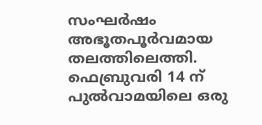സംഘര്‍ഷം അഭൂതപൂര്‍വമായ തലത്തിലെത്തി. ഫെബ്രുവരി 14 ന് പുല്‍വാമയിലെ ഒരു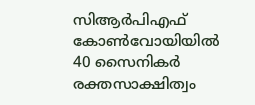സിആര്‍പിഎഫ് കോണ്‍വോയിയില്‍ 40 സൈനികര്‍ രക്തസാക്ഷിത്വം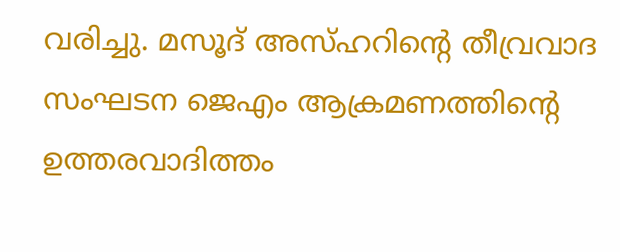വരിച്ചു. മസൂദ് അസ്ഹറിന്റെ തീവ്രവാദ സംഘടന ജെഎം ആക്രമണത്തിന്റെ ഉത്തരവാദിത്തം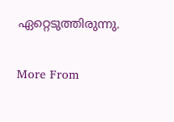ഏറ്റെടുത്തിരുന്നു.


More From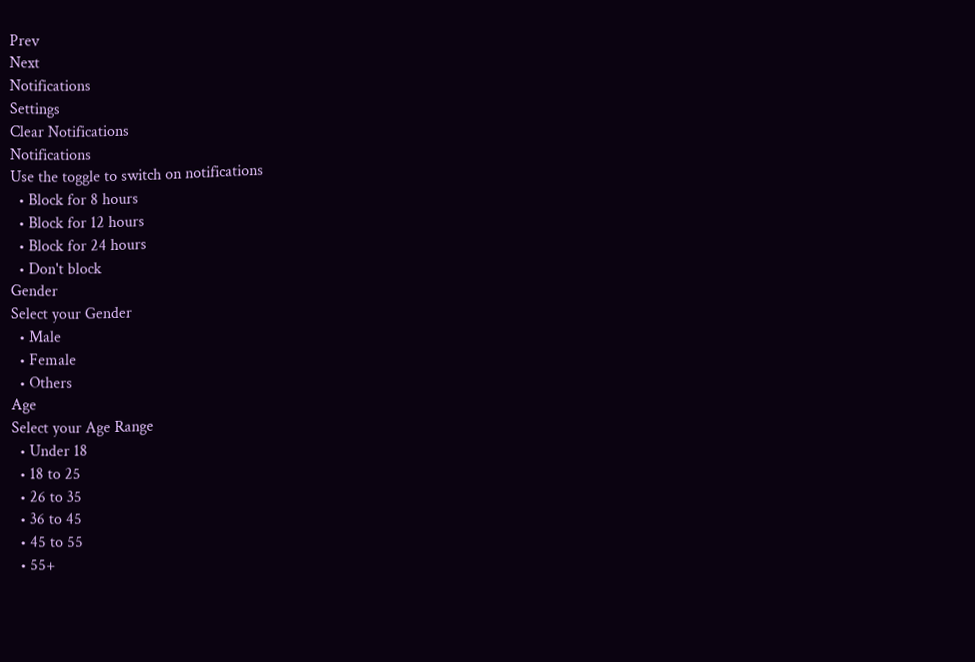Prev
Next
Notifications
Settings
Clear Notifications
Notifications
Use the toggle to switch on notifications
  • Block for 8 hours
  • Block for 12 hours
  • Block for 24 hours
  • Don't block
Gender
Select your Gender
  • Male
  • Female
  • Others
Age
Select your Age Range
  • Under 18
  • 18 to 25
  • 26 to 35
  • 36 to 45
  • 45 to 55
  • 55+